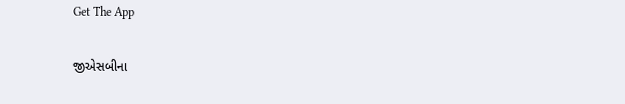Get The App

જીએસબીના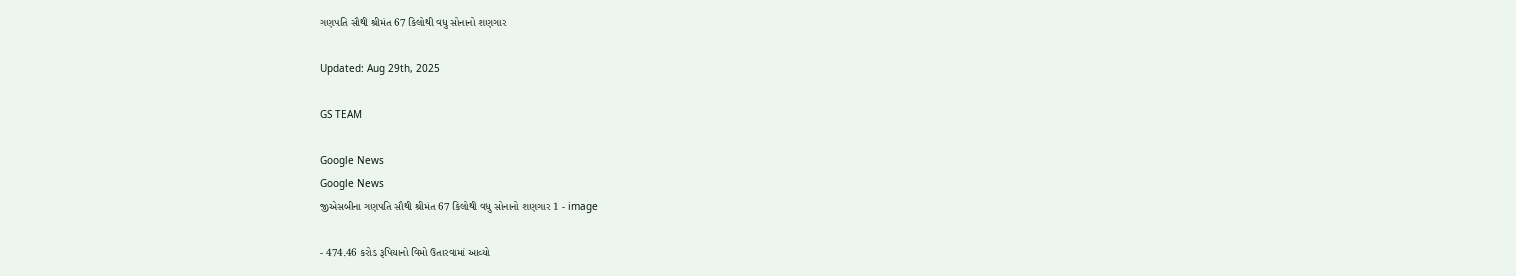ગણપતિ સૌથી શ્રીમંત 67 કિલોથી વધુ સોનાનો શણગાર

Updated: Aug 29th, 2025

GS TEAM

Google News
Google News
જીએસબીના ગણપતિ સૌથી શ્રીમંત 67 કિલોથી વધુ સોનાનો શણગાર 1 - image

- 474.46 કરોડ રૂપિયાનો વિમો ઉતારવામાં આવ્યો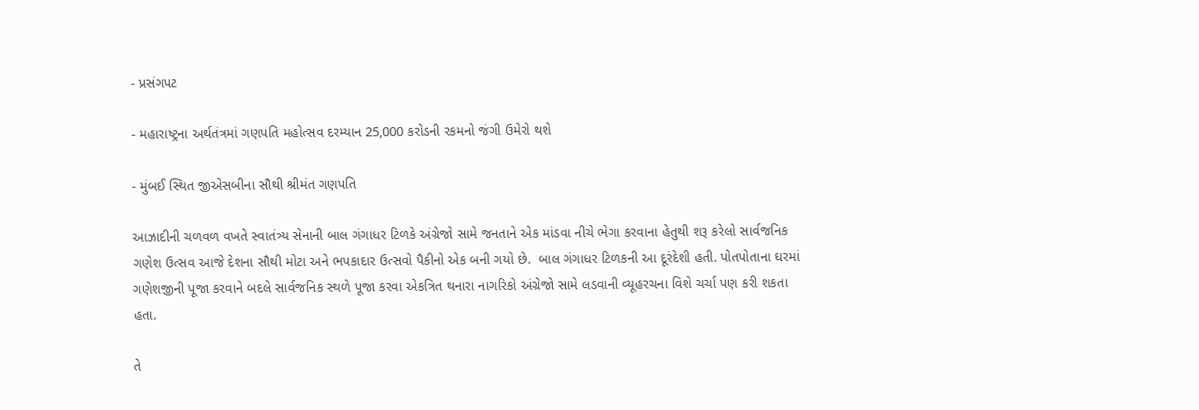- પ્રસંગપટ

- મહારાષ્ટ્રના અર્થતંત્રમાં ગણપતિ મહોત્સવ દરમ્યાન 25,000 કરોડની રકમનો જંગી ઉમેરો થશે

- મુંબઈ સ્થિત જીએસબીના સૌથી શ્રીમંત ગણપતિ

આઝાદીની ચળવળ વખતે સ્વાતંત્ર્ય સેનાની બાલ ગંગાધર ટિળકે અંગ્રેજો સામે જનતાને એક માંડવા નીચે ભેગા કરવાના હેતુથી શરૂ કરેલો સાર્વજનિક ગણેશ ઉત્સવ આજે દેશના સૌથી મોટા અને ભપકાદાર ઉત્સવો પૈકીનો એક બની ગયો છે.  બાલ ગંગાધર ટિળકની આ દૂરંદેશી હતી. પોતપોતાના ઘરમાં ગણેશજીની પૂજા કરવાને બદલે સાર્વજનિક સ્થળે પૂજા કરવા એકત્રિત થનારા નાગરિકો અંગ્રેજો સામે લડવાની વ્યૂહરચના વિશે ચર્ચા પણ કરી શકતા હતા.

તે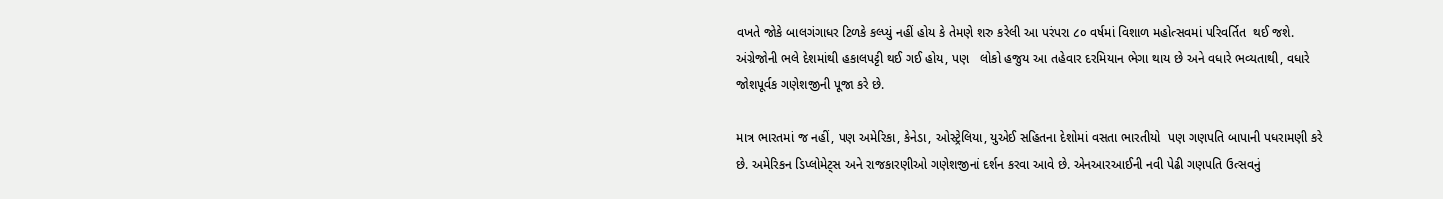વખતે જોકે બાલગંગાધર ટિળકે કલ્પ્યું નહીં હોય કે તેમણે શરુ કરેલી આ પરંપરા ૮૦ વર્ષમાં વિશાળ મહોત્સવમાં પરિવર્તિત  થઈ જશે. અંગ્રેજોની ભલે દેશમાંથી હકાલપટ્ટી થઈ ગઈ હોય, પણ   લોકો હજુય આ તહેવાર દરમિયાન ભેગા થાય છે અને વધારે ભવ્યતાથી, વધારે જોશપૂર્વક ગણેશજીની પૂજા કરે છે.

માત્ર ભારતમાં જ નહીં, પણ અમેરિકા, કેનેડા, ઓસ્ટ્રેલિયા, યુએઈ સહિતના દેશોમાં વસતા ભારતીયો  પણ ગણપતિ બાપાની પધરામણી કરે છે. અમેરિકન ડિપ્લોમેટ્સ અને રાજકારણીઓ ગણેશજીનાં દર્શન કરવા આવે છે. એનઆરઆઈની નવી પેઢી ગણપતિ ઉત્સવનું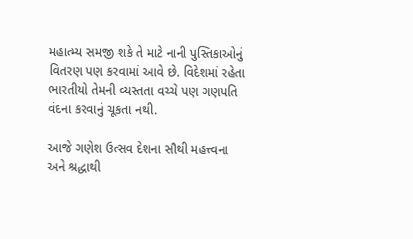મહાત્મ્ય સમજી શકે તે માટે નાની પુસ્તિકાઓનું વિતરણ પણ કરવામાં આવે છે. વિદેશમાં રહેતા ભારતીયો તેમની વ્યસ્તતા વચ્ચે પણ ગણપતિ વંદના કરવાનું ચૂકતા નથી.

આજે ગણેશ ઉત્સવ દેશના સૌથી મહત્ત્વના અને શ્રદ્ધાથી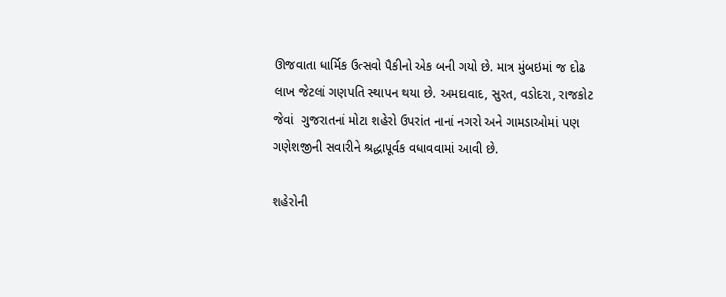ઊજવાતા ધાર્મિક ઉત્સવો પૈકીનો એક બની ગયો છે. માત્ર મુંબઇમાં જ દોઢ લાખ જેટલાં ગણપતિ સ્થાપન થયા છે. અમદાવાદ, સુરત, વડોદરા, રાજકોટ જેવાં  ગુજરાતનાં મોટા શહેરો ઉપરાંત નાનાં નગરો અને ગામડાઓમાં પણ ગણેશજીની સવારીને શ્રદ્ધાપૂર્વક વધાવવામાં આવી છે.

શહેરોની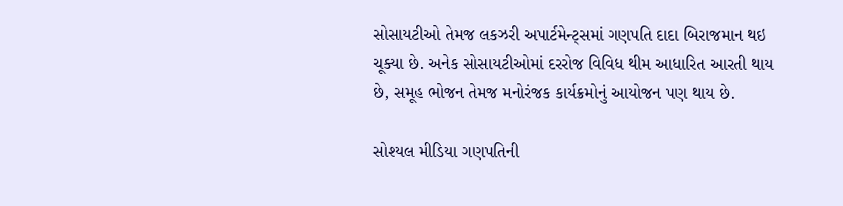સોસાયટીઓ તેમજ લકઝરી અપાર્ટમેન્ટ્સમાં ગણપતિ દાદા બિરાજમાન થઇ ચૂક્યા છે. અનેક સોસાયટીઓમાં દરરોજ વિવિધ થીમ આધારિત આરતી થાય છે, સમૂહ ભોજન તેમજ મનોરંજક કાર્યક્રમોનું આયોજન પણ થાય છે.

સોશ્યલ મીડિયા ગણપતિની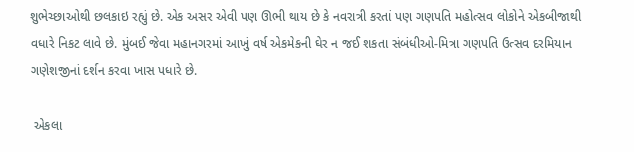શુભેચ્છાઓથી છલકાઇ રહ્યું છે. એક અસર એવી પણ ઊભી થાય છે કે નવરાત્રી કરતાં પણ ગણપતિ મહોત્સવ લોકોને એકબીજાથી વધારે નિકટ લાવે છે. મુંબઈ જેવા મહાનગરમાં આખું વર્ષ એકમેકની ઘેર ન જઈ શકતા સંબંધીઓ-મિત્રા ગણપતિ ઉત્સવ દરમિયાન ગણેશજીનાં દર્શન કરવા ખાસ પધારે છે.

 એકલા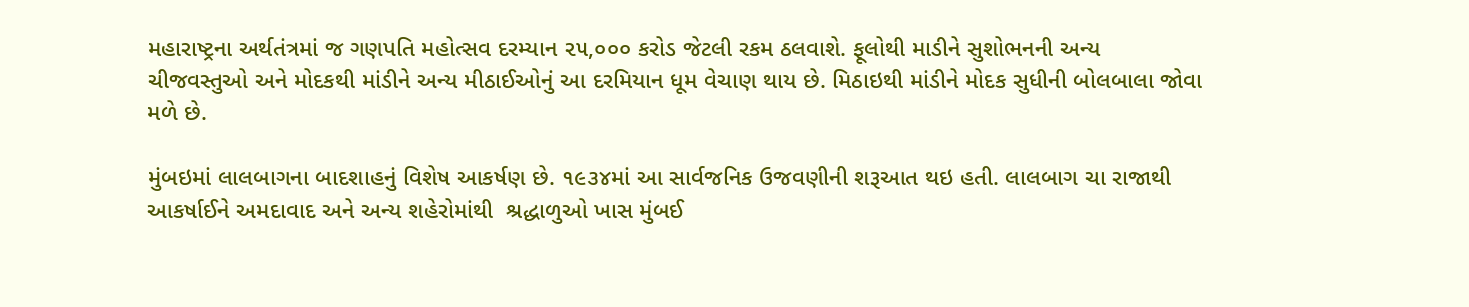મહારાષ્ટ્રના અર્થતંત્રમાં જ ગણપતિ મહોત્સવ દરમ્યાન ૨૫,૦૦૦ કરોડ જેટલી રકમ ઠલવાશે. ફૂલોથી માડીને સુશોભનની અન્ય ચીજવસ્તુઓ અને મોદકથી માંડીને અન્ય મીઠાઈઓનું આ દરમિયાન ધૂમ વેચાણ થાય છે. મિઠાઇથી માંડીને મોદક સુધીની બોલબાલા જોવા મળે છે.

મુંબઇમાં લાલબાગના બાદશાહનું વિશેષ આકર્ષણ છે. ૧૯૩૪માં આ સાર્વજનિક ઉજવણીની શરૂઆત થઇ હતી. લાલબાગ ચા રાજાથી આકર્ષાઈને અમદાવાદ અને અન્ય શહેરોમાંથી  શ્રદ્ધાળુઓ ખાસ મુંબઈ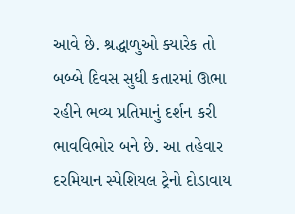આવે છે. શ્રદ્ધાળુઓ ક્યારેક તો બબ્બે દિવસ સુધી કતારમાં ઊભા રહીને ભવ્ય પ્રતિમાનું દર્શન કરી ભાવવિભોર બને છે. આ તહેવાર દરમિયાન સ્પેશિયલ ટ્રેનો દોડાવાય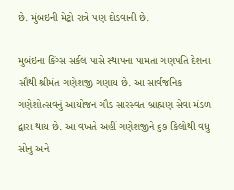છે. મુંબઇની મેટ્રો રાત્રે પણ દોડવાની છે.

મુબંઇના કિંગ્સ સર્કલ પાસે સ્થાપના પામતા ગણપતિ દેશના સૌથી શ્રીમંત ગણેશજી ગણાય છે. આ સાર્વજનિક ગણેશોત્સવનું આયોજન ગૌડ સારસ્વત બ્રાહ્મણ સેવા મંડળ દ્વારા થાય છે. આ વખતે અહીં ગણેશજીને ૬૭ કિલોથી વધુ સોનુ અને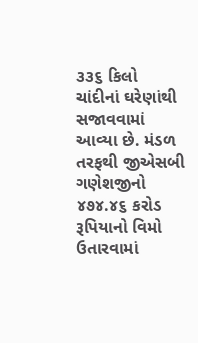૩૩૬ કિલો ચાંદીનાં ઘરેણાંથી સજાવવામાં આવ્યા છે. મંડળ તરફથી જીએસબી ગણેશજીનો ૪૭૪.૪૬ કરોડ રૂપિયાનો વિમો ઉતારવામાં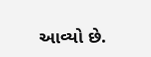આવ્યો છે.